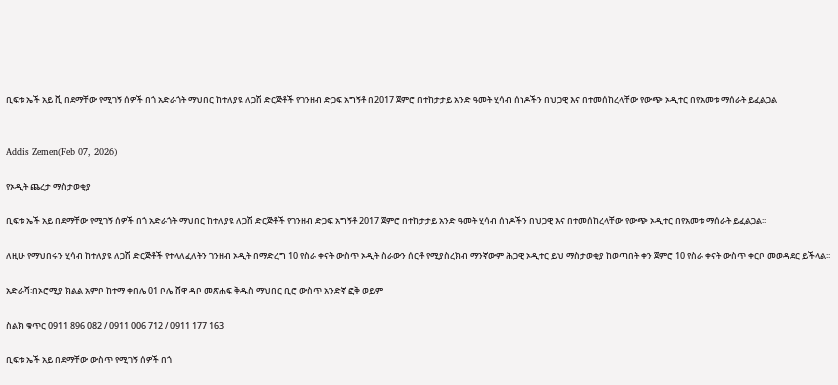ቢፍቱ ኤች አይ ቪ በደማቸው የሚገኝ ሰዎች በጎ አድራጎት ማህበር ከተለያዩ ለጋሽ ድርጅቶች የገንዘብ ድጋፍ አግኝቶ በ2017 ጀምሮ በተከታታይ አንድ ዓመት ሂሳብ ሰነዶችን በህጋዊ እና በተመሰከረላቸው የውጭ ኦዲተር በየአመቱ ማሰራት ይፈልጋል


Addis Zemen(Feb 07, 2026)

የኦዲት ጨረታ ማስታወቂያ

ቢፍቱ ኤች አይ በደማቸው የሚገኝ ሰዎች በጎ አድራጎት ማህበር ከተለያዩ ለጋሽ ድርጅቶች የገንዘብ ድጋፍ አግኝቶ 2017 ጀምሮ በተከታታይ አንድ ዓመት ሂሳብ ሰነዶችን በህጋዊ እና በተመሰከረላቸው የውጭ ኦዲተር በየአመቱ ማሰራት ይፈልጋል፡፡

ለዚሁ የማህበሩን ሂሳብ ከተለያዩ ለጋሽ ድርጅቶች የተላለፈለትን ገንዘብ ኦዲት በማድረግ 10 የስራ ቀናት ውስጥ ኦዲት ስራውን ሰርቶ የሚያስረክብ ማንኛውም ሕጋዊ ኦዲተር ይህ ማስታወቂያ ከወጣበት ቀን ጀምሮ 10 የስራ ቀናት ውስጥ ቀርቦ መወዳደር ይችላል፡፡

አድራሻ፡በኦሮሚያ ክልል አምቦ ከተማ ቀበሌ 01 ቦሌ ሸዋ ዳቦ መጽሐፍ ቅዱስ ማህበር ቢሮ ውስጥ አንድኛ ፎቅ ወይም

ስልክ ቁጥር 0911 896 082 / 0911 006 712 / 0911 177 163

ቢፍቱ ኤች አይ በደማቸው ውስጥ የሚገኝ ሰዎች በጎ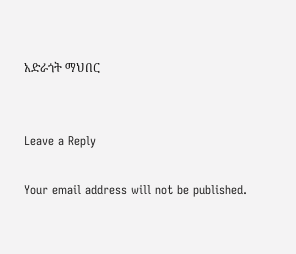አድራጎት ማህበር


Leave a Reply

Your email address will not be published.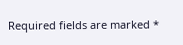Required fields are marked *